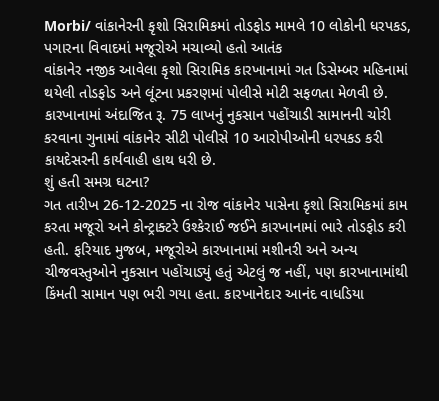Morbi/ વાંકાનેરની કૃશો સિરામિકમાં તોડફોડ મામલે 10 લોકોની ધરપકડ, પગારના વિવાદમાં મજૂરોએ મચાવ્યો હતો આતંક
વાંકાનેર નજીક આવેલા કૃશો સિરામિક કારખાનામાં ગત ડિસેમ્બર મહિનામાં થયેલી તોડફોડ અને લૂંટના પ્રકરણમાં પોલીસે મોટી સફળતા મેળવી છે. કારખાનામાં અંદાજિત રૂ. 75 લાખનું નુકસાન પહોંચાડી સામાનની ચોરી કરવાના ગુનામાં વાંકાનેર સીટી પોલીસે 10 આરોપીઓની ધરપકડ કરી કાયદેસરની કાર્યવાહી હાથ ધરી છે.
શું હતી સમગ્ર ઘટના?
ગત તારીખ 26-12-2025 ના રોજ વાંકાનેર પાસેના કૃશો સિરામિકમાં કામ કરતા મજૂરો અને કોન્ટ્રાક્ટરે ઉશ્કેરાઈ જઈને કારખાનામાં ભારે તોડફોડ કરી હતી. ફરિયાદ મુજબ, મજૂરોએ કારખાનામાં મશીનરી અને અન્ય ચીજવસ્તુઓને નુકસાન પહોંચાડ્યું હતું એટલું જ નહીં, પણ કારખાનામાંથી કિંમતી સામાન પણ ભરી ગયા હતા. કારખાનેદાર આનંદ વાધડિયા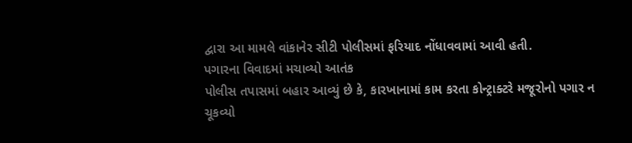દ્વારા આ મામલે વાંકાનેર સીટી પોલીસમાં ફરિયાદ નોંધાવવામાં આવી હતી.
પગારના વિવાદમાં મચાવ્યો આતંક
પોલીસ તપાસમાં બહાર આવ્યું છે કે, કારખાનામાં કામ કરતા કોન્ટ્રાક્ટરે મજૂરોનો પગાર ન ચૂકવ્યો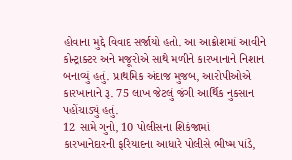હોવાના મુદ્દે વિવાદ સર્જાયો હતો. આ આક્રોશમાં આવીને કોન્ટ્રાક્ટર અને મજૂરોએ સાથે મળીને કારખાનાને નિશાન બનાવ્યું હતું. પ્રાથમિક અંદાજ મુજબ, આરોપીઓએ કારખાનાને રૂ. 75 લાખ જેટલું જંગી આર્થિક નુકસાન પહોંચાડ્યું હતું.
12 સામે ગુનો, 10 પોલીસના શિકંજામાં
કારખાનેદારની ફરિયાદના આધારે પોલીસે ભીષ્મ પાંડે,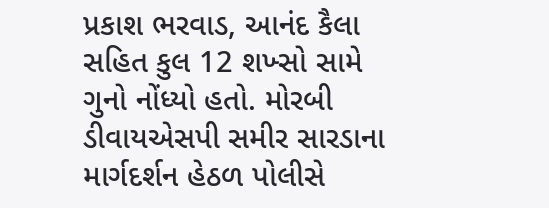પ્રકાશ ભરવાડ, આનંદ કૈલા સહિત કુલ 12 શખ્સો સામે ગુનો નોંધ્યો હતો. મોરબી ડીવાયએસપી સમીર સારડાના માર્ગદર્શન હેઠળ પોલીસે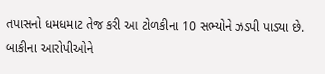તપાસનો ધમધમાટ તેજ કરી આ ટોળકીના 10 સભ્યોને ઝડપી પાડ્યા છે. બાકીના આરોપીઓને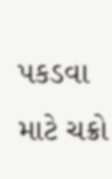પકડવા માટે ચક્રો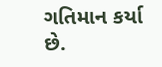ગતિમાન કર્યા છે.